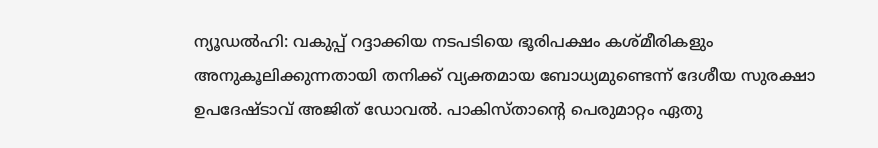ന്യൂഡൽഹി: വകുപ്പ് റദ്ദാക്കിയ നടപടിയെ ഭൂരിപക്ഷം കശ്മീരികളും അനുകൂലിക്കുന്നതായി തനിക്ക് വ്യക്തമായ ബോധ്യമുണ്ടെന്ന് ദേശീയ സുരക്ഷാ ഉപദേഷ്ടാവ് അജിത് ഡോവൽ. പാകിസ്താന്റെ പെരുമാറ്റം ഏതു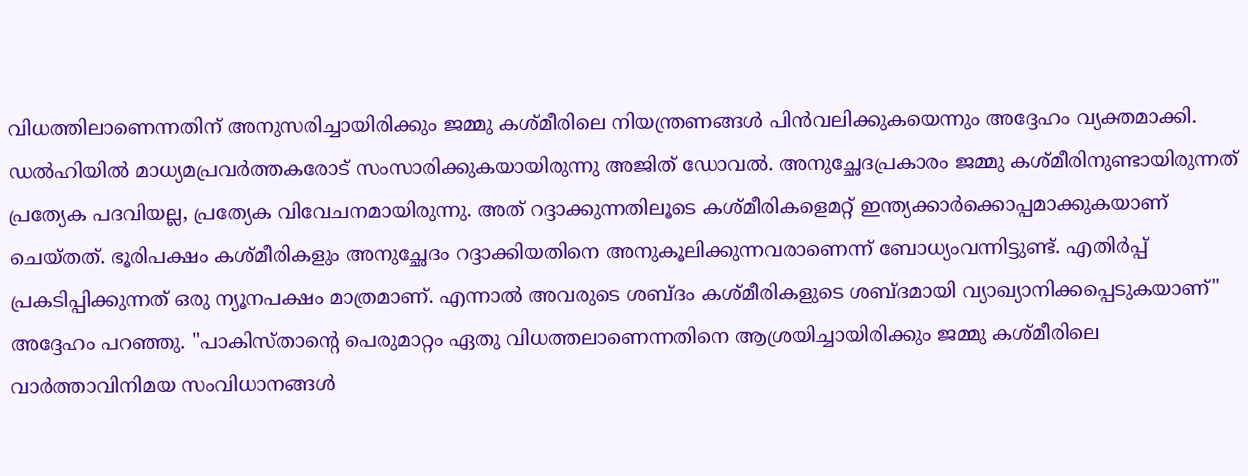വിധത്തിലാണെന്നതിന് അനുസരിച്ചായിരിക്കും ജമ്മു കശ്മീരിലെ നിയന്ത്രണങ്ങൾ പിൻവലിക്കുകയെന്നും അദ്ദേഹം വ്യക്തമാക്കി. ഡൽഹിയിൽ മാധ്യമപ്രവർത്തകരോട് സംസാരിക്കുകയായിരുന്നു അജിത് ഡോവൽ. അനുച്ഛേദപ്രകാരം ജമ്മു കശ്മീരിനുണ്ടായിരുന്നത് പ്രത്യേക പദവിയല്ല, പ്രത്യേക വിവേചനമായിരുന്നു. അത് റദ്ദാക്കുന്നതിലൂടെ കശ്മീരികളെമറ്റ് ഇന്ത്യക്കാർക്കൊപ്പമാക്കുകയാണ് ചെയ്തത്. ഭൂരിപക്ഷം കശ്മീരികളും അനുച്ഛേദം റദ്ദാക്കിയതിനെ അനുകൂലിക്കുന്നവരാണെന്ന് ബോധ്യംവന്നിട്ടുണ്ട്. എതിർപ്പ് പ്രകടിപ്പിക്കുന്നത് ഒരു ന്യൂനപക്ഷം മാത്രമാണ്. എന്നാൽ അവരുടെ ശബ്ദം കശ്മീരികളുടെ ശബ്ദമായി വ്യാഖ്യാനിക്കപ്പെടുകയാണ്" അദ്ദേഹം പറഞ്ഞു. "പാകിസ്താന്റെ പെരുമാറ്റം ഏതു വിധത്തലാണെന്നതിനെ ആശ്രയിച്ചായിരിക്കും ജമ്മു കശ്മീരിലെ വാർത്താവിനിമയ സംവിധാനങ്ങൾ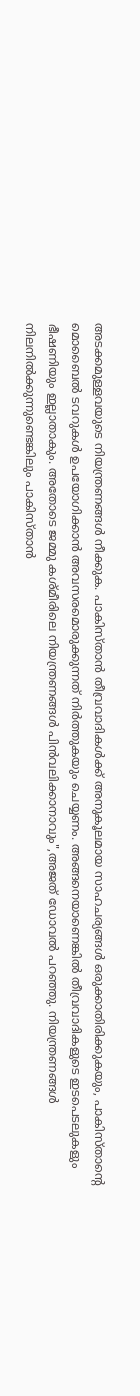അടക്കമുള്ളവയുടെ നിയന്ത്രണങ്ങൾ നീക്കുക. പാകിസ്താൻ തീവ്രവാദികൾക്ക് അനുകൂലമായ സാഹചര്യങ്ങൾ ഒരുക്കാതിരിക്കുകയും, പാകിസ്താന്റെ മൊബൈൽ ടവറുകൾ ഉപയോഗിക്കാൻ അവസരമൊരുക്കുന്നത് നിർത്തുകയും ചെയ്യണം. അങ്ങനെയാണെങ്കിൽ തീവ്രവാദികളുടെ ഇടപെടലുകളും ഭീഷണിയും ഇല്ലാതാകും. അതോടെ ജമ്മു കശ്മീരിലെ നിയന്ത്രണങ്ങൾ പിൻവലിക്കാനാവും",അജത് ഡോവൽ പറഞ്ഞു. നിയന്ത്രണങ്ങൾ നിലനിൽക്കുന്നുണ്ടെങ്കിലും പാകിസ്താൻ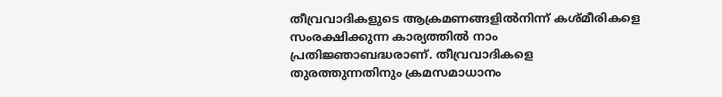തീവ്രവാദികളുടെ ആക്രമണങ്ങളിൽനിന്ന് കശ്മീരികളെ സംരക്ഷിക്കുന്ന കാര്യത്തിൽ നാം പ്രതിജ്ഞാബദ്ധരാണ്. തീവ്രവാദികളെ തുരത്തുന്നതിനും ക്രമസമാധാനം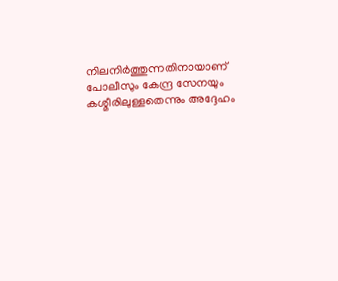നിലനിർത്തുന്നതിനായാണ് പോലീസും കേന്ദ്ര സേനയും കശ്മീരിലുള്ളതെന്നും അദ്ദേഹം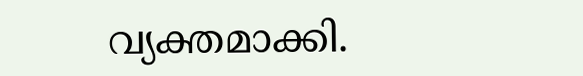വ്യക്തമാക്കി.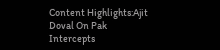Content Highlights:Ajit Doval On Pak Intercepts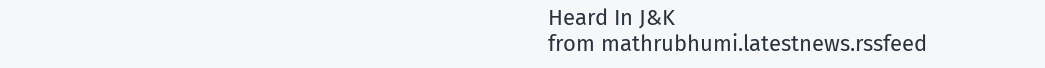Heard In J&K
from mathrubhumi.latestnews.rssfeed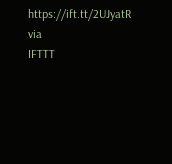https://ift.tt/2UJyatR
via
IFTTT